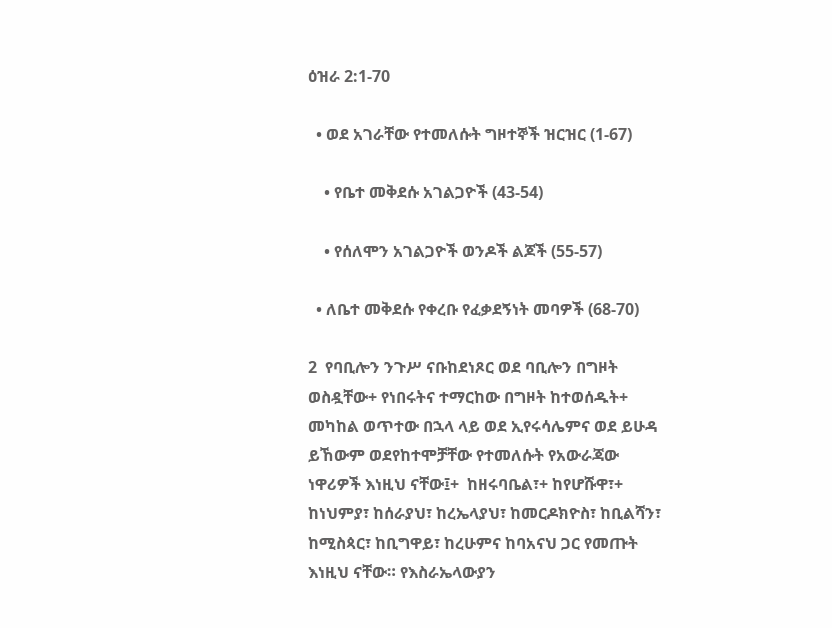ዕዝራ 2:1-70

  • ወደ አገራቸው የተመለሱት ግዞተኞች ዝርዝር (1-67)

    • የቤተ መቅደሱ አገልጋዮች (43-54)

    • የሰለሞን አገልጋዮች ወንዶች ልጆች (55-57)

  • ለቤተ መቅደሱ የቀረቡ የፈቃደኝነት መባዎች (68-70)

2  የባቢሎን ንጉሥ ናቡከደነጾር ወደ ባቢሎን በግዞት ወስዷቸው+ የነበሩትና ተማርከው በግዞት ከተወሰዱት+ መካከል ወጥተው በኋላ ላይ ወደ ኢየሩሳሌምና ወደ ይሁዳ ይኸውም ወደየከተሞቻቸው የተመለሱት የአውራጃው ነዋሪዎች እነዚህ ናቸው፤+  ከዘሩባቤል፣+ ከየሆሹዋ፣+ ከነህምያ፣ ከሰራያህ፣ ከረኤላያህ፣ ከመርዶክዮስ፣ ከቢልሻን፣ ከሚስጳር፣ ከቢግዋይ፣ ከረሁምና ከባአናህ ጋር የመጡት እነዚህ ናቸው። የእስራኤላውያን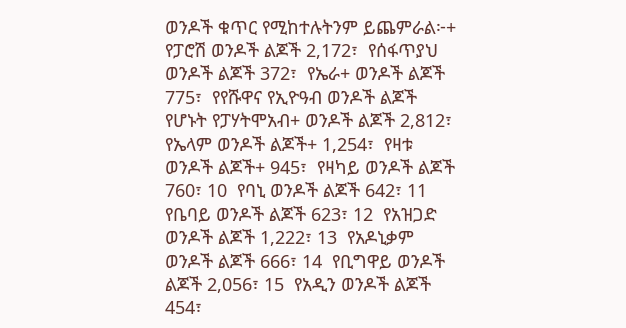ወንዶች ቁጥር የሚከተሉትንም ይጨምራል፦+  የፓሮሽ ወንዶች ልጆች 2,172፣  የሰፋጥያህ ወንዶች ልጆች 372፣  የኤራ+ ወንዶች ልጆች 775፣  የየሹዋና የኢዮዓብ ወንዶች ልጆች የሆኑት የፓሃትሞአብ+ ወንዶች ልጆች 2,812፣  የኤላም ወንዶች ልጆች+ 1,254፣  የዛቱ ወንዶች ልጆች+ 945፣  የዛካይ ወንዶች ልጆች 760፣ 10  የባኒ ወንዶች ልጆች 642፣ 11  የቤባይ ወንዶች ልጆች 623፣ 12  የአዝጋድ ወንዶች ልጆች 1,222፣ 13  የአዶኒቃም ወንዶች ልጆች 666፣ 14  የቢግዋይ ወንዶች ልጆች 2,056፣ 15  የአዲን ወንዶች ልጆች 454፣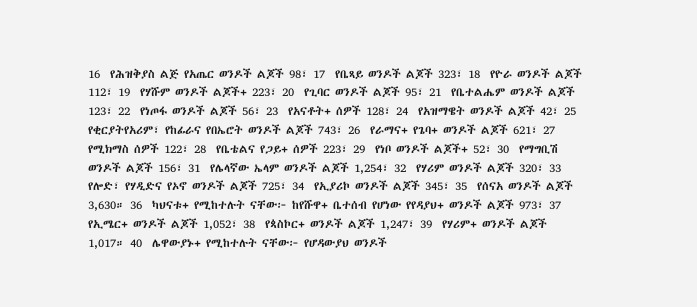16  የሕዝቅያስ ልጅ የአጤር ወንዶች ልጆች 98፣ 17  የቤጻይ ወንዶች ልጆች 323፣ 18  የዮራ ወንዶች ልጆች 112፣ 19  የሃሹም ወንዶች ልጆች+ 223፣ 20  የጊባር ወንዶች ልጆች 95፣ 21  የቤተልሔም ወንዶች ልጆች 123፣ 22  የነጦፋ ወንዶች ልጆች 56፣ 23  የአናቶት+ ሰዎች 128፣ 24  የአዝማዌት ወንዶች ልጆች 42፣ 25  የቂርያትየአሪም፣ የከፊራና የበኤሮት ወንዶች ልጆች 743፣ 26  የራማና+ የጌባ+ ወንዶች ልጆች 621፣ 27  የሚክማስ ሰዎች 122፣ 28  የቤቴልና የጋይ+ ሰዎች 223፣ 29  የነቦ ወንዶች ልጆች+ 52፣ 30  የማግቢሽ ወንዶች ልጆች 156፣ 31  የሌላኛው ኤላም ወንዶች ልጆች 1,254፣ 32  የሃሪም ወንዶች ልጆች 320፣ 33  የሎድ፣ የሃዲድና የኦኖ ወንዶች ልጆች 725፣ 34  የኢያሪኮ ወንዶች ልጆች 345፣ 35  የሰናአ ወንዶች ልጆች 3,630። 36  ካህናቱ+ የሚከተሉት ናቸው፦ ከየሹዋ+ ቤተሰብ የሆነው የየዳያህ+ ወንዶች ልጆች 973፣ 37  የኢሜር+ ወንዶች ልጆች 1,052፣ 38  የጳስኮር+ ወንዶች ልጆች 1,247፣ 39  የሃሪም+ ወንዶች ልጆች 1,017። 40  ሌዋውያኑ+ የሚከተሉት ናቸው፦ የሆዳውያህ ወንዶች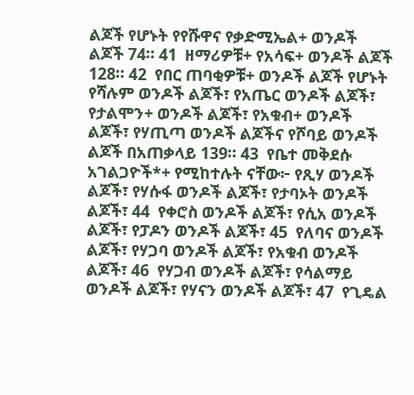ልጆች የሆኑት የየሹዋና የቃድሚኤል+ ወንዶች ልጆች 74። 41  ዘማሪዎቹ+ የአሳፍ+ ወንዶች ልጆች 128። 42  የበር ጠባቂዎቹ+ ወንዶች ልጆች የሆኑት የሻሉም ወንዶች ልጆች፣ የአጤር ወንዶች ልጆች፣ የታልሞን+ ወንዶች ልጆች፣ የአቁብ+ ወንዶች ልጆች፣ የሃጢጣ ወንዶች ልጆችና የሾባይ ወንዶች ልጆች በአጠቃላይ 139። 43  የቤተ መቅደሱ አገልጋዮች*+ የሚከተሉት ናቸው፦ የጺሃ ወንዶች ልጆች፣ የሃሱፋ ወንዶች ልጆች፣ የታባኦት ወንዶች ልጆች፣ 44  የቀሮስ ወንዶች ልጆች፣ የሲአ ወንዶች ልጆች፣ የፓዶን ወንዶች ልጆች፣ 45  የለባና ወንዶች ልጆች፣ የሃጋባ ወንዶች ልጆች፣ የአቁብ ወንዶች ልጆች፣ 46  የሃጋብ ወንዶች ልጆች፣ የሳልማይ ወንዶች ልጆች፣ የሃናን ወንዶች ልጆች፣ 47  የጊዴል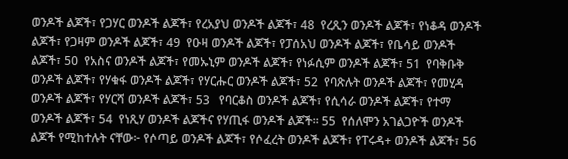ወንዶች ልጆች፣ የጋሃር ወንዶች ልጆች፣ የረአያህ ወንዶች ልጆች፣ 48  የረጺን ወንዶች ልጆች፣ የነቆዳ ወንዶች ልጆች፣ የጋዛም ወንዶች ልጆች፣ 49  የዑዛ ወንዶች ልጆች፣ የፓሰአህ ወንዶች ልጆች፣ የቤሳይ ወንዶች ልጆች፣ 50  የአስና ወንዶች ልጆች፣ የመኡኒም ወንዶች ልጆች፣ የነፉሲም ወንዶች ልጆች፣ 51  የባቅቡቅ ወንዶች ልጆች፣ የሃቁፋ ወንዶች ልጆች፣ የሃርሑር ወንዶች ልጆች፣ 52  የባጽሉት ወንዶች ልጆች፣ የመሂዳ ወንዶች ልጆች፣ የሃርሻ ወንዶች ልጆች፣ 53   የባርቆስ ወንዶች ልጆች፣ የሲሳራ ወንዶች ልጆች፣ የተማ ወንዶች ልጆች፣ 54  የነጺሃ ወንዶች ልጆችና የሃጢፋ ወንዶች ልጆች። 55  የሰለሞን አገልጋዮች ወንዶች ልጆች የሚከተሉት ናቸው፦ የሶጣይ ወንዶች ልጆች፣ የሶፈረት ወንዶች ልጆች፣ የፐሩዳ+ ወንዶች ልጆች፣ 56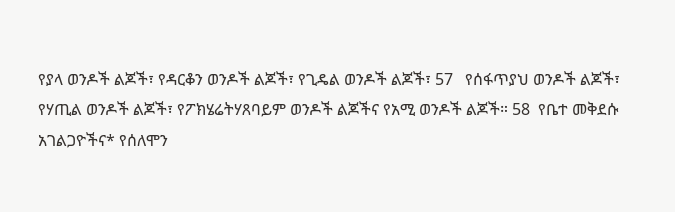የያላ ወንዶች ልጆች፣ የዳርቆን ወንዶች ልጆች፣ የጊዴል ወንዶች ልጆች፣ 57   የሰፋጥያህ ወንዶች ልጆች፣ የሃጢል ወንዶች ልጆች፣ የፖክሄሬትሃጸባይም ወንዶች ልጆችና የአሚ ወንዶች ልጆች። 58  የቤተ መቅደሱ አገልጋዮችና* የሰለሞን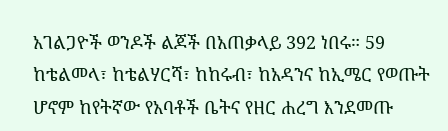አገልጋዮች ወንዶች ልጆች በአጠቃላይ 392 ነበሩ። 59  ከቴልመላ፣ ከቴልሃርሻ፣ ከከሩብ፣ ከአዳንና ከኢሜር የወጡት ሆኖም ከየትኛው የአባቶች ቤትና የዘር ሐረግ እንደመጡ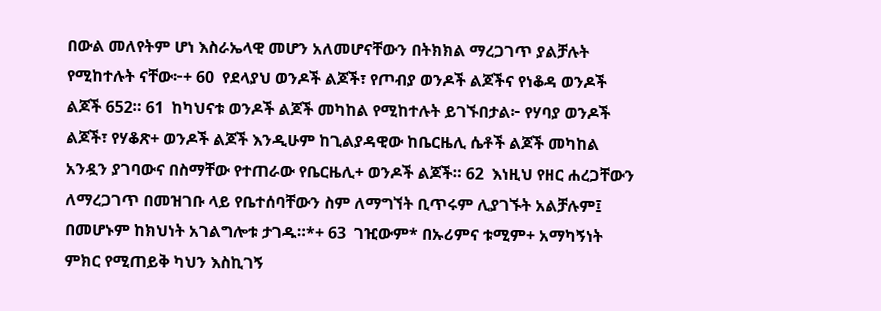በውል መለየትም ሆነ እስራኤላዊ መሆን አለመሆናቸውን በትክክል ማረጋገጥ ያልቻሉት የሚከተሉት ናቸው፦+ 60  የደላያህ ወንዶች ልጆች፣ የጦብያ ወንዶች ልጆችና የነቆዳ ወንዶች ልጆች 652። 61  ከካህናቱ ወንዶች ልጆች መካከል የሚከተሉት ይገኙበታል፦ የሃባያ ወንዶች ልጆች፣ የሃቆጽ+ ወንዶች ልጆች እንዲሁም ከጊልያዳዊው ከቤርዜሊ ሴቶች ልጆች መካከል አንዷን ያገባውና በስማቸው የተጠራው የቤርዜሊ+ ወንዶች ልጆች። 62  እነዚህ የዘር ሐረጋቸውን ለማረጋገጥ በመዝገቡ ላይ የቤተሰባቸውን ስም ለማግኘት ቢጥሩም ሊያገኙት አልቻሉም፤ በመሆኑም ከክህነት አገልግሎቱ ታገዱ።*+ 63  ገዢውም* በኡሪምና ቱሚም+ አማካኝነት ምክር የሚጠይቅ ካህን እስኪገኝ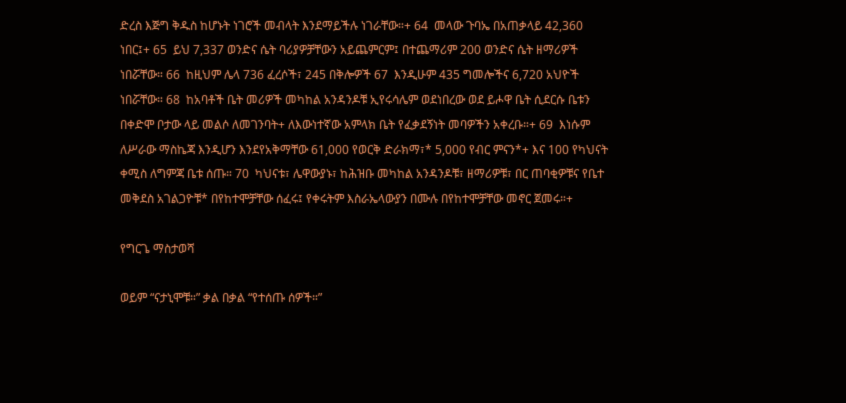ድረስ እጅግ ቅዱስ ከሆኑት ነገሮች መብላት እንደማይችሉ ነገራቸው።+ 64  መላው ጉባኤ በአጠቃላይ 42,360 ነበር፤+ 65  ይህ 7,337 ወንድና ሴት ባሪያዎቻቸውን አይጨምርም፤ በተጨማሪም 200 ወንድና ሴት ዘማሪዎች ነበሯቸው። 66  ከዚህም ሌላ 736 ፈረሶች፣ 245 በቅሎዎች 67  እንዲሁም 435 ግመሎችና 6,720 አህዮች ነበሯቸው። 68  ከአባቶች ቤት መሪዎች መካከል አንዳንዶቹ ኢየሩሳሌም ወደነበረው ወደ ይሖዋ ቤት ሲደርሱ ቤቱን በቀድሞ ቦታው ላይ መልሶ ለመገንባት+ ለእውነተኛው አምላክ ቤት የፈቃደኝነት መባዎችን አቀረቡ።+ 69  እነሱም ለሥራው ማስኬጃ እንዲሆን እንደየአቅማቸው 61,000 የወርቅ ድራክማ፣* 5,000 የብር ምናን*+ እና 100 የካህናት ቀሚስ ለግምጃ ቤቱ ሰጡ። 70  ካህናቱ፣ ሌዋውያኑ፣ ከሕዝቡ መካከል አንዳንዶቹ፣ ዘማሪዎቹ፣ በር ጠባቂዎቹና የቤተ መቅደስ አገልጋዮቹ* በየከተሞቻቸው ሰፈሩ፤ የቀሩትም እስራኤላውያን በሙሉ በየከተሞቻቸው መኖር ጀመሩ።+

የግርጌ ማስታወሻ

ወይም “ናታኒሞቹ።” ቃል በቃል “የተሰጡ ሰዎች።”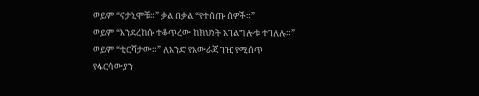ወይም “ናታኒሞቹ።” ቃል በቃል “የተሰጡ ሰዎች።”
ወይም “እንደረከሱ ተቆጥረው ከክህነት አገልግሎቱ ተገለሉ።”
ወይም “ቲርሻታው።” ለአንድ የአውራጃ ገዢ የሚሰጥ የፋርሳውያን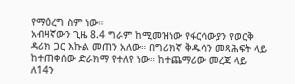የማዕረግ ስም ነው።
አብዛኛውን ጊዜ 8.4 ግራም ከሚመዝነው የፋርሳውያን የወርቅ ዳሪክ ጋር እኩል መጠን አለው። በግሪክኛ ቅዱሳን መጻሕፍት ላይ ከተጠቀሰው ድራክማ የተለየ ነው። ከተጨማሪው መረጃ ላይ ለ14ን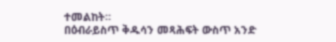ተመልከት።
በዕብራይስጥ ቅዱሳን መጻሕፍት ውስጥ አንድ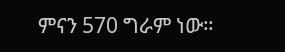ምናን 570 ግራም ነው።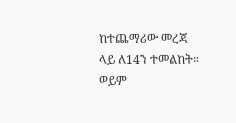ከተጨማሪው መረጃ ላይ ለ14ን ተመልከት።
ወይም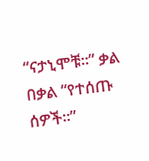“ናታኒሞቹ።” ቃል በቃል “የተሰጡ ሰዎች።”